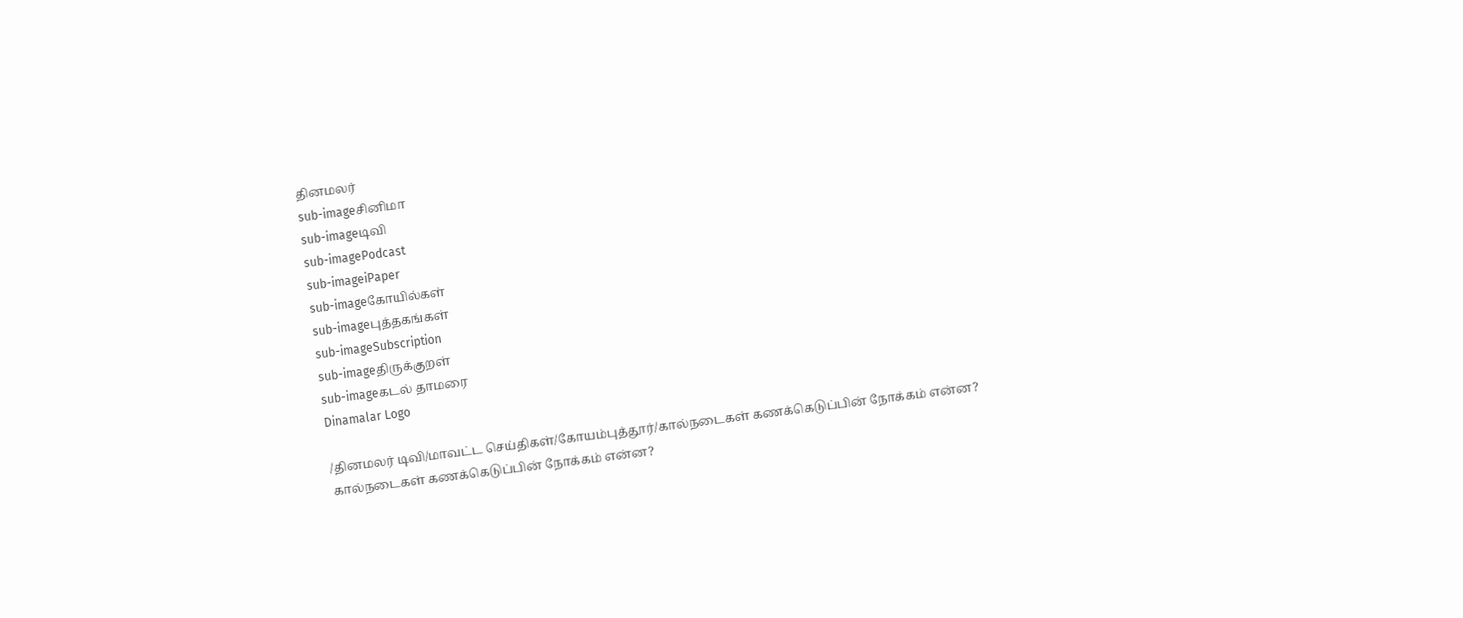தினமலர்
sub-imageசினிமா
sub-imageடிவி
sub-imagePodcast
sub-imageiPaper
sub-imageகோயில்கள்
sub-imageபுத்தகங்கள்
sub-imageSubscription
sub-imageதிருக்குறள்
sub-imageகடல் தாமரை
Dinamalar Logo

/தினமலர் டிவி/மாவட்ட செய்திகள்/கோயம்புத்தூர்/கால்நடைகள் கணக்கெடுப்பின் நோக்கம் என்ன?
கால்நடைகள் கணக்கெடுப்பின் நோக்கம் என்ன?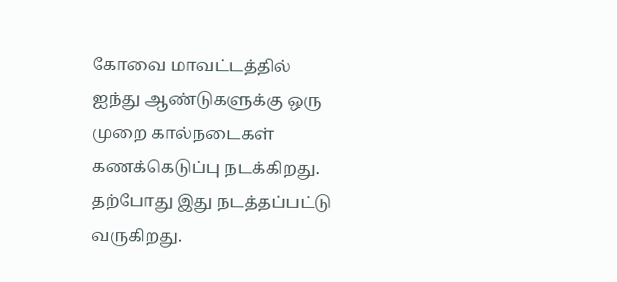கோவை மாவட்டத்தில் ஐந்து ஆண்டுகளுக்கு ஒரு முறை கால்நடைகள் கணக்கெடுப்பு நடக்கிறது. தற்போது இது நடத்தப்பட்டு வருகிறது.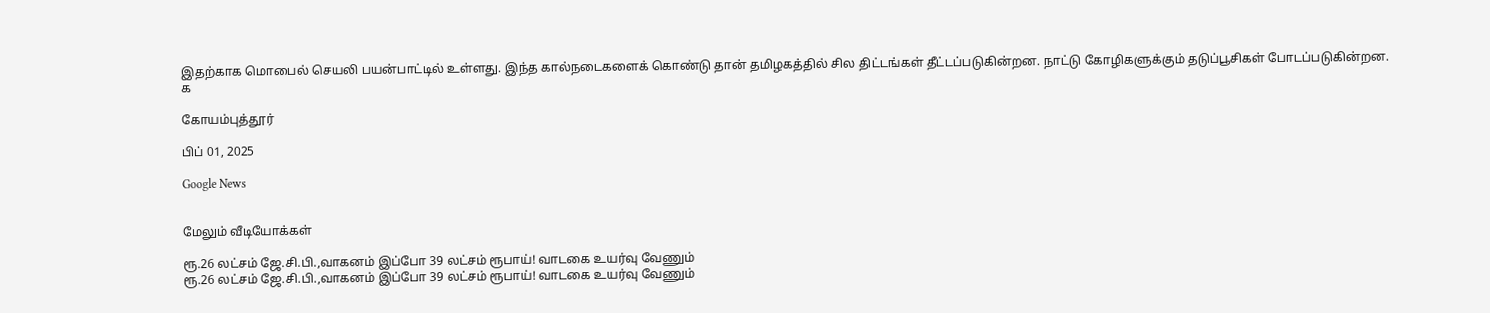இதற்காக மொபைல் செயலி பயன்பாட்டில் உள்ளது. இந்த கால்நடைகளைக் கொண்டு தான் தமிழகத்தில் சில திட்டங்கள் தீட்டப்படுகின்றன. நாட்டு கோழிகளுக்கும் தடுப்பூசிகள் போடப்படுகின்றன. க

கோயம்புத்தூர்

பிப் 01, 2025

Google News


மேலும் வீடியோக்கள்

ரூ.26 லட்சம் ஜே.சி.பி.,வாகனம் இப்போ 39 லட்சம் ரூபாய்! வாடகை உயர்வு வேணும்
ரூ.26 லட்சம் ஜே.சி.பி.,வாகனம் இப்போ 39 லட்சம் ரூபாய்! வாடகை உயர்வு வேணும்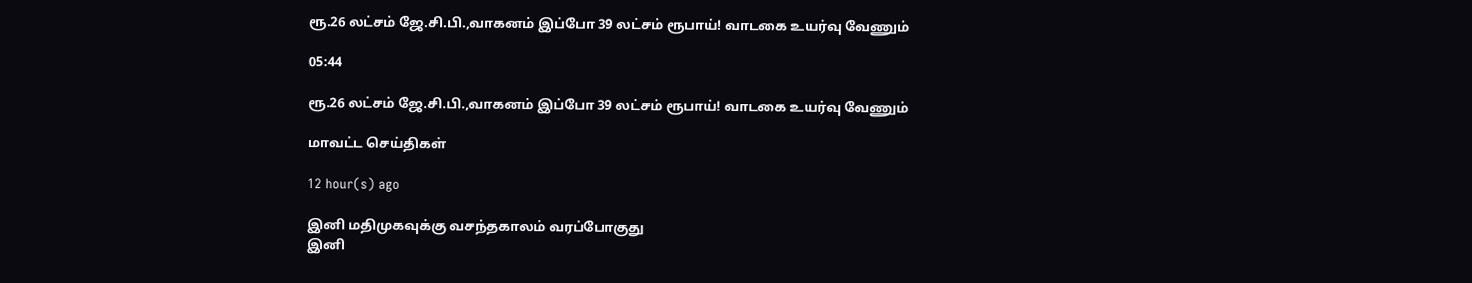ரூ.26 லட்சம் ஜே.சி.பி.,வாகனம் இப்போ 39 லட்சம் ரூபாய்! வாடகை உயர்வு வேணும்

05:44

ரூ.26 லட்சம் ஜே.சி.பி.,வாகனம் இப்போ 39 லட்சம் ரூபாய்! வாடகை உயர்வு வேணும்

மாவட்ட செய்திகள்

12 hour(s) ago

இனி மதிமுகவுக்கு வசந்தகாலம் வரப்போகுது
இனி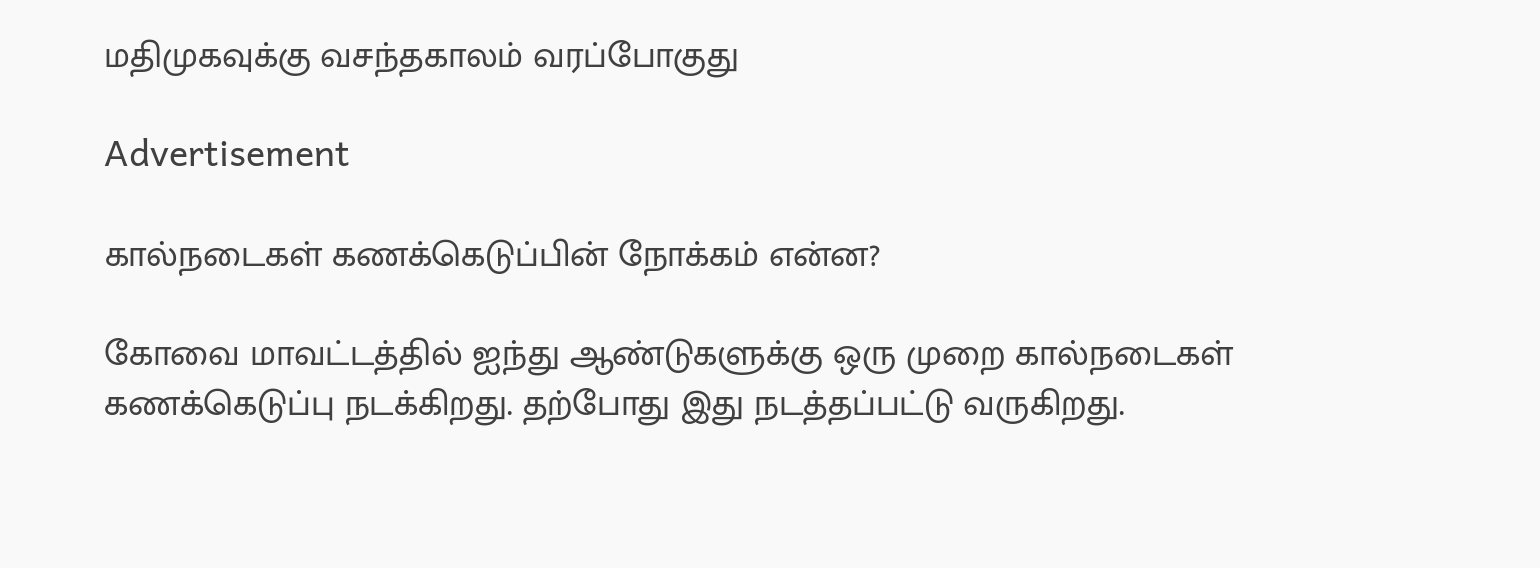மதிமுகவுக்கு வசந்தகாலம் வரப்போகுது

Advertisement

கால்நடைகள் கணக்கெடுப்பின் நோக்கம் என்ன?

கோவை மாவட்டத்தில் ஐந்து ஆண்டுகளுக்கு ஒரு முறை கால்நடைகள் கணக்கெடுப்பு நடக்கிறது. தற்போது இது நடத்தப்பட்டு வருகிறது.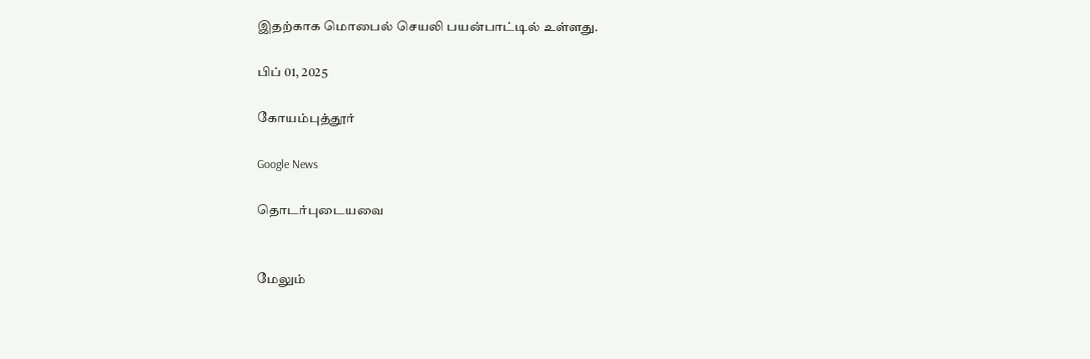இதற்காக மொபைல் செயலி பயன்பாட்டில் உள்ளது.

பிப் 01, 2025

கோயம்புத்தூர்

Google News

தொடர்புடையவை


மேலும்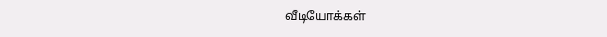வீடியோக்கள்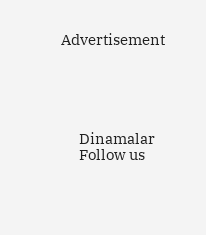Advertisement





      Dinamalar
      Follow us